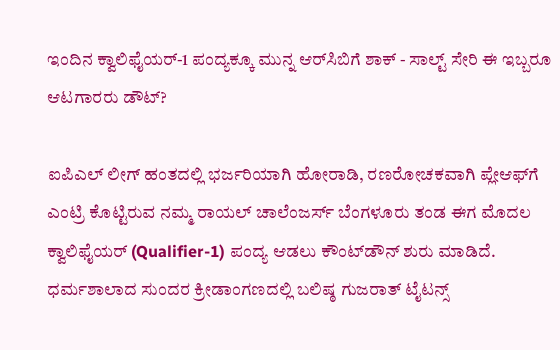ಇಂದಿನ ಕ್ವಾಲಿಫೈಯರ್-1 ಪಂದ್ಯಕ್ಕೂ ಮುನ್ನ ಆರ್‌ಸಿಬಿಗೆ ಶಾಕ್ - ಸಾಲ್ಟ್ ಸೇರಿ ಈ ಇಬ್ಬರೂ ಆಟಗಾರರು ಡೌಟ್?

ಐಪಿಎಲ್ ಲೀಗ್ ಹಂತದಲ್ಲಿ ಭರ್ಜರಿಯಾಗಿ ಹೋರಾಡಿ, ರಣರೋಚಕವಾಗಿ ಪ್ಲೇಆಫ್‌ಗೆ ಎಂಟ್ರಿ ಕೊಟ್ಟಿರುವ ನಮ್ಮ ರಾಯಲ್ ಚಾಲೆಂಜರ್ಸ್ ಬೆಂಗಳೂರು ತಂಡ ಈಗ ಮೊದಲ ಕ್ವಾಲಿಫೈಯರ್ (Qualifier-1) ಪಂದ್ಯ ಆಡಲು ಕೌಂಟ್‌ಡೌನ್ ಶುರು ಮಾಡಿದೆ. ಧರ್ಮಶಾಲಾದ ಸುಂದರ ಕ್ರೀಡಾಂಗಣದಲ್ಲಿ ಬಲಿಷ್ಠ ಗುಜರಾತ್ ಟೈಟನ್ಸ್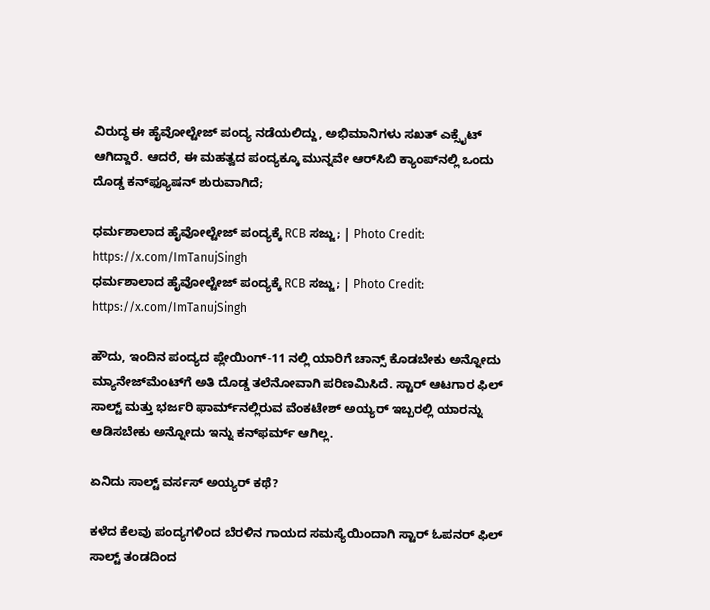ವಿರುದ್ಧ ಈ ಹೈವೋಲ್ಟೇಜ್ ಪಂದ್ಯ ನಡೆಯಲಿದ್ದು, ಅಭಿಮಾನಿಗಳು ಸಖತ್ ಎಕ್ಸೈಟ್ ಆಗಿದ್ದಾರೆ. ಆದರೆ, ಈ ಮಹತ್ವದ ಪಂದ್ಯಕ್ಕೂ ಮುನ್ನವೇ ಆರ್‌ಸಿಬಿ ಕ್ಯಾಂಪ್‌ನಲ್ಲಿ ಒಂದು ದೊಡ್ಡ ಕನ್‌ಫ್ಯೂಷನ್ ಶುರುವಾಗಿದೆ;

ಧರ್ಮಶಾಲಾದ ಹೈವೋಲ್ಟೇಜ್ ಪಂದ್ಯಕ್ಕೆ RCB ಸಜ್ಜು; | Photo Credit: https://x.com/ImTanujSingh
ಧರ್ಮಶಾಲಾದ ಹೈವೋಲ್ಟೇಜ್ ಪಂದ್ಯಕ್ಕೆ RCB ಸಜ್ಜು; | Photo Credit: https://x.com/ImTanujSingh

ಹೌದು, ಇಂದಿನ ಪಂದ್ಯದ ಪ್ಲೇಯಿಂಗ್-11 ನಲ್ಲಿ ಯಾರಿಗೆ ಚಾನ್ಸ್ ಕೊಡಬೇಕು ಅನ್ನೋದು ಮ್ಯಾನೇಜ್‌ಮೆಂಟ್‌ಗೆ ಅತಿ ದೊಡ್ಡ ತಲೆನೋವಾಗಿ ಪರಿಣಮಿಸಿದೆ. ಸ್ಟಾರ್ ಆಟಗಾರ ಫಿಲ್ ಸಾಲ್ಟ್ ಮತ್ತು ಭರ್ಜರಿ ಫಾರ್ಮ್‌ನಲ್ಲಿರುವ ವೆಂಕಟೇಶ್ ಅಯ್ಯರ್ ಇಬ್ಬರಲ್ಲಿ ಯಾರನ್ನು ಆಡಿಸಬೇಕು ಅನ್ನೋದು ಇನ್ನು ಕನ್‌ಫರ್ಮ್ ಆಗಿಲ್ಲ.

ಏನಿದು ಸಾಲ್ಟ್ ವರ್ಸಸ್ ಅಯ್ಯರ್ ಕಥೆ?

ಕಳೆದ ಕೆಲವು ಪಂದ್ಯಗಳಿಂದ ಬೆರಳಿನ ಗಾಯದ ಸಮಸ್ಯೆಯಿಂದಾಗಿ ಸ್ಟಾರ್ ಓಪನರ್ ಫಿಲ್ ಸಾಲ್ಟ್ ತಂಡದಿಂದ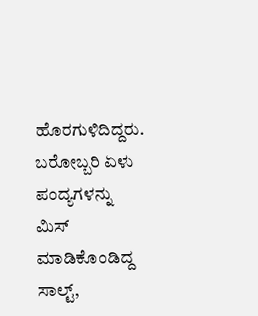ಹೊರಗುಳಿದಿದ್ದರು. ಬರೋಬ್ಬರಿ ಏಳು ಪಂದ್ಯಗಳನ್ನು ಮಿಸ್ ಮಾಡಿಕೊಂಡಿದ್ದ ಸಾಲ್ಟ್,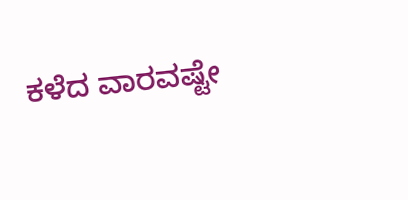ಕಳೆದ ವಾರವಷ್ಟೇ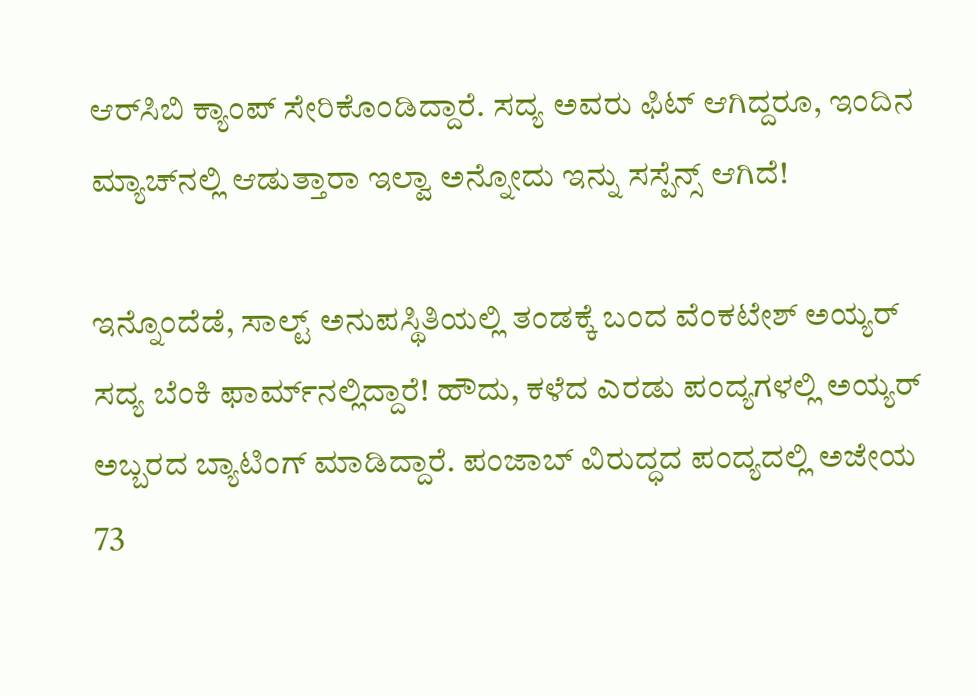ಆರ್‌ಸಿಬಿ ಕ್ಯಾಂಪ್ ಸೇರಿಕೊಂಡಿದ್ದಾರೆ. ಸದ್ಯ ಅವರು ಫಿಟ್ ಆಗಿದ್ದರೂ, ಇಂದಿನ ಮ್ಯಾಚ್‌ನಲ್ಲಿ ಆಡುತ್ತಾರಾ ಇಲ್ವಾ ಅನ್ನೋದು ಇನ್ನು ಸಸ್ಪೆನ್ಸ್ ಆಗಿದೆ!

ಇನ್ನೊಂದೆಡೆ, ಸಾಲ್ಟ್ ಅನುಪಸ್ಥಿತಿಯಲ್ಲಿ ತಂಡಕ್ಕೆ ಬಂದ ವೆಂಕಟೇಶ್ ಅಯ್ಯರ್ ಸದ್ಯ ಬೆಂಕಿ ಫಾರ್ಮ್‌ನಲ್ಲಿದ್ದಾರೆ! ಹೌದು, ಕಳೆದ ಎರಡು ಪಂದ್ಯಗಳಲ್ಲಿ ಅಯ್ಯರ್ ಅಬ್ಬರದ ಬ್ಯಾಟಿಂಗ್ ಮಾಡಿದ್ದಾರೆ. ಪಂಜಾಬ್ ವಿರುದ್ಧದ ಪಂದ್ಯದಲ್ಲಿ ಅಜೇಯ 73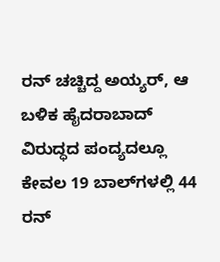ರನ್ ಚಚ್ಚಿದ್ದ ಅಯ್ಯರ್, ಆ ಬಳಿಕ ಹೈದರಾಬಾದ್ ವಿರುದ್ಧದ ಪಂದ್ಯದಲ್ಲೂ ಕೇವಲ 19 ಬಾಲ್‌ಗಳಲ್ಲಿ 44 ರನ್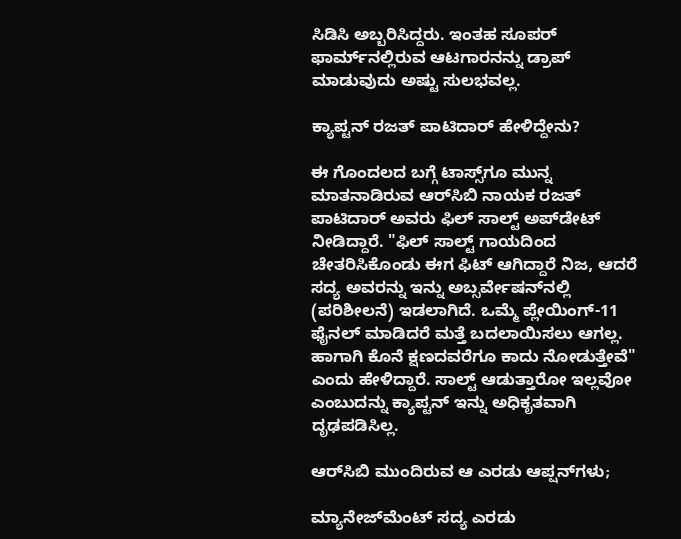ಸಿಡಿಸಿ ಅಬ್ಬರಿಸಿದ್ದರು. ಇಂತಹ ಸೂಪರ್ ಫಾರ್ಮ್‌ನಲ್ಲಿರುವ ಆಟಗಾರನನ್ನು ಡ್ರಾಪ್ ಮಾಡುವುದು ಅಷ್ಟು ಸುಲಭವಲ್ಲ.

ಕ್ಯಾಪ್ಟನ್ ರಜತ್ ಪಾಟಿದಾರ್ ಹೇಳಿದ್ದೇನು?

ಈ ಗೊಂದಲದ ಬಗ್ಗೆ ಟಾಸ್ಸ್‌ಗೂ ಮುನ್ನ ಮಾತನಾಡಿರುವ ಆರ್‌ಸಿಬಿ ನಾಯಕ ರಜತ್ ಪಾಟಿದಾರ್ ಅವರು ಫಿಲ್ ಸಾಲ್ಟ್ ಅಪ್‌ಡೇಟ್ ನೀಡಿದ್ದಾರೆ. "ಫಿಲ್ ಸಾಲ್ಟ್ ಗಾಯದಿಂದ ಚೇತರಿಸಿಕೊಂಡು ಈಗ ಫಿಟ್ ಆಗಿದ್ದಾರೆ ನಿಜ, ಆದರೆ ಸದ್ಯ ಅವರನ್ನು ಇನ್ನು ಅಬ್ಸರ್ವೇಷನ್‌ನಲ್ಲಿ (ಪರಿಶೀಲನೆ) ಇಡಲಾಗಿದೆ. ಒಮ್ಮೆ ಪ್ಲೇಯಿಂಗ್-11 ಫೈನಲ್ ಮಾಡಿದರೆ ಮತ್ತೆ ಬದಲಾಯಿಸಲು ಆಗಲ್ಲ. ಹಾಗಾಗಿ ಕೊನೆ ಕ್ಷಣದವರೆಗೂ ಕಾದು ನೋಡುತ್ತೇವೆ" ಎಂದು ಹೇಳಿದ್ದಾರೆ. ಸಾಲ್ಟ್ ಆಡುತ್ತಾರೋ ಇಲ್ಲವೋ ಎಂಬುದನ್ನು ಕ್ಯಾಪ್ಟನ್ ಇನ್ನು ಅಧಿಕೃತವಾಗಿ ದೃಢಪಡಿಸಿಲ್ಲ.

ಆರ್‌ಸಿಬಿ ಮುಂದಿರುವ ಆ ಎರಡು ಆಪ್ಷನ್‌ಗಳು;

ಮ್ಯಾನೇಜ್‌ಮೆಂಟ್ ಸದ್ಯ ಎರಡು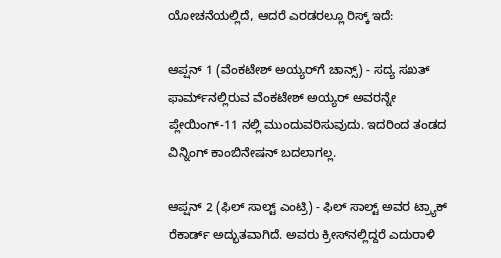ಯೋಚನೆಯಲ್ಲಿದೆ, ಆದರೆ ಎರಡರಲ್ಲೂ ರಿಸ್ಕ್ ಇದೆ:

ಆಪ್ಷನ್ 1 (ವೆಂಕಟೇಶ್ ಅಯ್ಯರ್‌ಗೆ ಚಾನ್ಸ್) - ಸದ್ಯ ಸಖತ್ ಫಾರ್ಮ್‌ನಲ್ಲಿರುವ ವೆಂಕಟೇಶ್ ಅಯ್ಯರ್ ಅವರನ್ನೇ ಪ್ಲೇಯಿಂಗ್-11 ನಲ್ಲಿ ಮುಂದುವರಿಸುವುದು. ಇದರಿಂದ ತಂಡದ ವಿನ್ನಿಂಗ್ ಕಾಂಬಿನೇಷನ್ ಬದಲಾಗಲ್ಲ.

ಆಪ್ಷನ್ 2 (ಫಿಲ್ ಸಾಲ್ಟ್ ಎಂಟ್ರಿ) - ಫಿಲ್ ಸಾಲ್ಟ್ ಅವರ ಟ್ರ್ಯಾಕ್ ರೆಕಾರ್ಡ್ ಅದ್ಭುತವಾಗಿದೆ. ಅವರು ಕ್ರೀಸ್‌ನಲ್ಲಿದ್ದರೆ ಎದುರಾಳಿ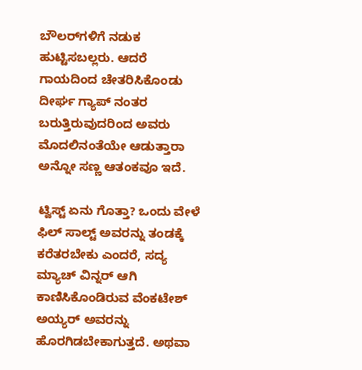ಬೌಲರ್‌ಗಳಿಗೆ ನಡುಕ ಹುಟ್ಟಿಸಬಲ್ಲರು. ಆದರೆ ಗಾಯದಿಂದ ಚೇತರಿಸಿಕೊಂಡು ದೀರ್ಘ ಗ್ಯಾಪ್ ನಂತರ ಬರುತ್ತಿರುವುದರಿಂದ ಅವರು ಮೊದಲಿನಂತೆಯೇ ಆಡುತ್ತಾರಾ ಅನ್ನೋ ಸಣ್ಣ ಆತಂಕವೂ ಇದೆ.

ಟ್ವಿಸ್ಟ್ ಏನು ಗೊತ್ತಾ? ಒಂದು ವೇಳೆ ಫಿಲ್ ಸಾಲ್ಟ್ ಅವರನ್ನು ತಂಡಕ್ಕೆ ಕರೆತರಬೇಕು ಎಂದರೆ, ಸದ್ಯ ಮ್ಯಾಚ್ ವಿನ್ನರ್ ಆಗಿ ಕಾಣಿಸಿಕೊಂಡಿರುವ ವೆಂಕಟೇಶ್ ಅಯ್ಯರ್ ಅವರನ್ನು ಹೊರಗಿಡಬೇಕಾಗುತ್ತದೆ. ಅಥವಾ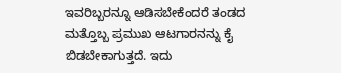ಇವರಿಬ್ಬರನ್ನೂ ಆಡಿಸಬೇಕೆಂದರೆ ತಂಡದ ಮತ್ತೊಬ್ಬ ಪ್ರಮುಖ ಆಟಗಾರನನ್ನು ಕೈ ಬಿಡಬೇಕಾಗುತ್ತದೆ. ಇದು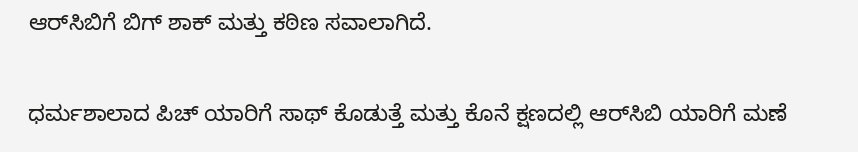ಆರ್‌ಸಿಬಿಗೆ ಬಿಗ್ ಶಾಕ್ ಮತ್ತು ಕಠಿಣ ಸವಾಲಾಗಿದೆ.

ಧರ್ಮಶಾಲಾದ ಪಿಚ್ ಯಾರಿಗೆ ಸಾಥ್ ಕೊಡುತ್ತೆ ಮತ್ತು ಕೊನೆ ಕ್ಷಣದಲ್ಲಿ ಆರ್‌ಸಿಬಿ ಯಾರಿಗೆ ಮಣೆ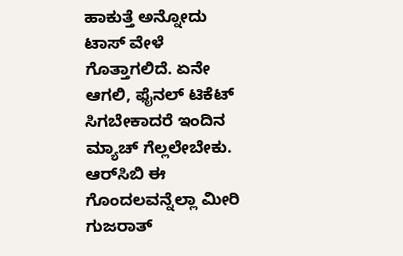ಹಾಕುತ್ತೆ ಅನ್ನೋದು ಟಾಸ್ ವೇಳೆ ಗೊತ್ತಾಗಲಿದೆ. ಏನೇ ಆಗಲಿ, ಫೈನಲ್ ಟಿಕೆಟ್ ಸಿಗಬೇಕಾದರೆ ಇಂದಿನ ಮ್ಯಾಚ್ ಗೆಲ್ಲಲೇಬೇಕು. ಆರ್‌ಸಿಬಿ ಈ ಗೊಂದಲವನ್ನೆಲ್ಲಾ ಮೀರಿ ಗುಜರಾತ್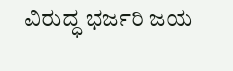ವಿರುದ್ಧ ಭರ್ಜರಿ ಜಯ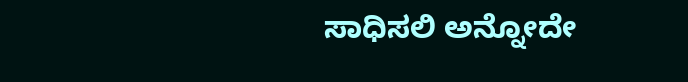ಸಾಧಿಸಲಿ ಅನ್ನೋದೇ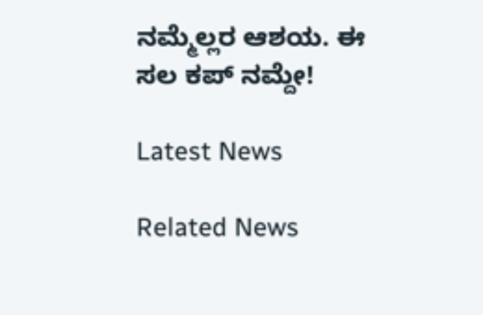ನಮ್ಮೆಲ್ಲರ ಆಶಯ. ಈ ಸಲ ಕಪ್ ನಮ್ದೇ!

Latest News

Related News